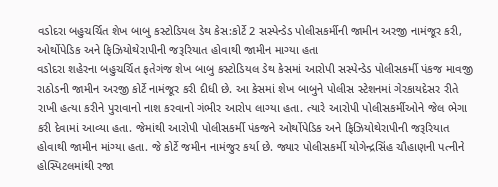વડોદરા બહુચર્ચિત શેખ બાબુ કસ્ટોડિયલ ડેથ કેસ:કોર્ટે 2 સસ્પેન્ડેડ પોલીસકર્મીની જામીન અરજી નામંજૂર કરી, ઓર્થોપેડિક અને ફિઝિયોથેરાપીની જરૂરિયાત હોવાથી જામીન માગ્યા હતા
વડોદરા શહેરના બહુચર્ચિત ફતેગંજ શેખ બાબુ કસ્ટોડિયલ ડેથ કેસમાં આરોપી સસ્પેન્ડેડ પોલીસકર્મી પંકજ માવજી રાઠોડની જામીન અરજી કોર્ટે નામંજૂર કરી દીધી છે. આ કેસમાં શેખ બાબુને પોલીસ સ્ટેશનમાં ગેરકાયદેસર રીતે રાખી હત્યા કરીને પુરાવાનો નાશ કરવાનો ગંભીર આરોપ લાગ્યા હતા. ત્યારે આરોપી પોલીસકર્મીઓને જેલ ભેગા કરી દેવામાં આવ્યા હતા. જેમાંથી આરોપી પોલીસકર્મી પંકજને ઓર્થોપેડિક અને ફિઝિયોથેરાપીની જરૂરિયાત હોવાથી જામીન માંગ્યા હતા. જે કોર્ટે જમીન નામંજુર કર્યા છે. જ્યાર પોલીસકર્મી યોગેન્દ્રસિંહ ચૌહાણની પત્નીને હોસ્પિટલમાંથી રજા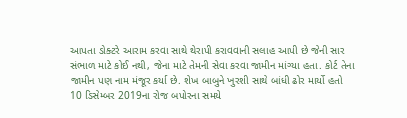આપતા ડોક્ટરે આરામ કરવા સાથે થેરાપી કરાવવાની સલાહ આપી છે જેની સાર સંભાળ માટે કોઈ નથી, જેના માટે તેમની સેવા કરવા જામીન માંગ્યા હતા. કોર્ટ તેના જામીન પણ નામ મંજૂર કર્યા છે. શેખ બાબુને ખુરશી સાથે બાંધી ઢોર માર્યો હતો
10 ડિસેમ્બર 2019ના રોજ બપોરના સમયે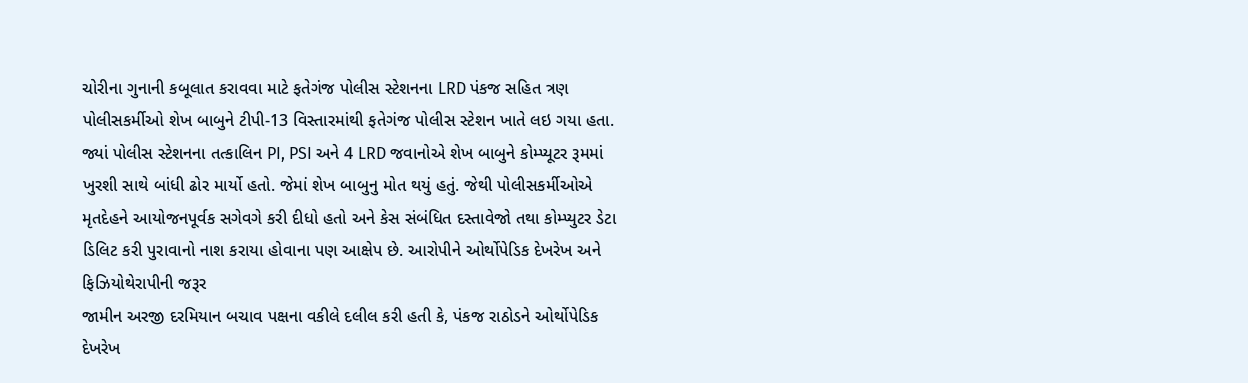ચોરીના ગુનાની કબૂલાત કરાવવા માટે ફતેગંજ પોલીસ સ્ટેશનના LRD પંકજ સહિત ત્રણ પોલીસકર્મીઓ શેખ બાબુને ટીપી-13 વિસ્તારમાંથી ફતેગંજ પોલીસ સ્ટેશન ખાતે લઇ ગયા હતા. જ્યાં પોલીસ સ્ટેશનના તત્કાલિન PI, PSI અને 4 LRD જવાનોએ શેખ બાબુને કોમ્પ્યૂટર રૂમમાં ખુરશી સાથે બાંધી ઢોર માર્યો હતો. જેમાં શેખ બાબુનુ મોત થયું હતું. જેથી પોલીસકર્મીઓએ મૃતદેહને આયોજનપૂર્વક સગેવગે કરી દીધો હતો અને કેસ સંબંધિત દસ્તાવેજો તથા કોમ્પ્યુટર ડેટા ડિલિટ કરી પુરાવાનો નાશ કરાયા હોવાના પણ આક્ષેપ છે. આરોપીને ઓર્થોપેડિક દેખરેખ અને ફિઝિયોથેરાપીની જરૂર
જામીન અરજી દરમિયાન બચાવ પક્ષના વકીલે દલીલ કરી હતી કે, પંકજ રાઠોડને ઓર્થોપેડિક દેખરેખ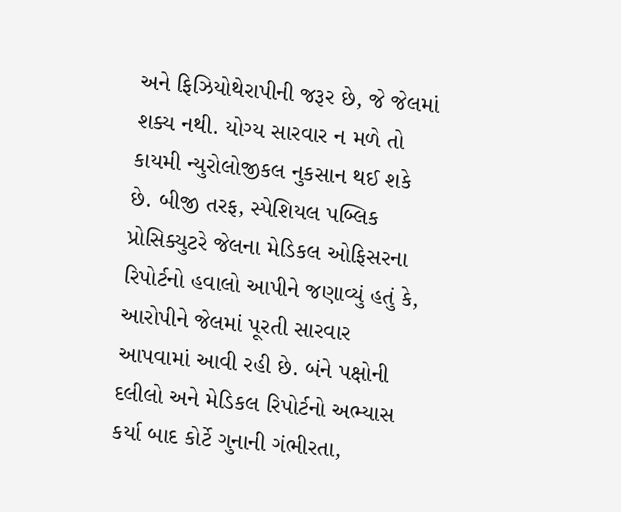અને ફિઝિયોથેરાપીની જરૂર છે, જે જેલમાં શક્ય નથી. યોગ્ય સારવાર ન મળે તો કાયમી ન્યુરોલોજીકલ નુકસાન થઈ શકે છે. બીજી તરફ, સ્પેશિયલ પબ્લિક પ્રોસિક્યુટરે જેલના મેડિકલ ઓફિસરના રિપોર્ટનો હવાલો આપીને જણાવ્યું હતું કે, આરોપીને જેલમાં પૂરતી સારવાર આપવામાં આવી રહી છે. બંને પક્ષોની દલીલો અને મેડિકલ રિપોર્ટનો અભ્યાસ કર્યા બાદ કોર્ટે ગુનાની ગંભીરતા,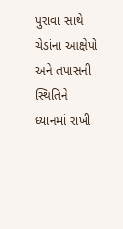પુરાવા સાથે ચેડાંના આક્ષેપો અને તપાસની સ્થિતિને ધ્યાનમાં રાખી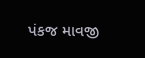પંકજ માવજી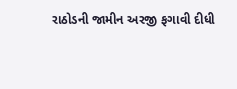રાઠોડની જામીન અરજી ફગાવી દીધી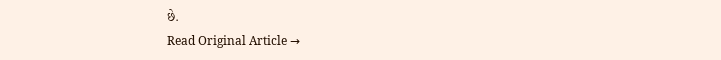છે.
Read Original Article →